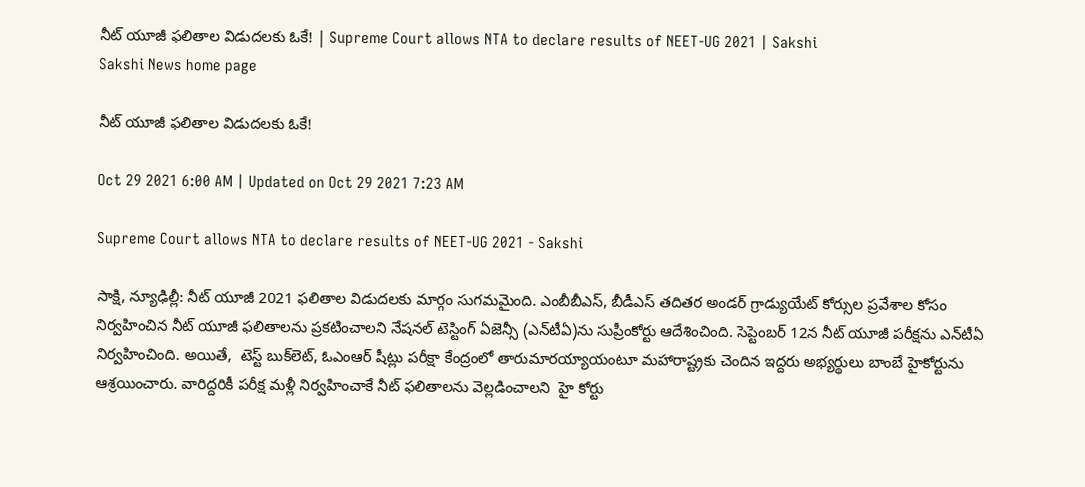నీట్‌ యూజీ ఫలితాల విడుదలకు ఓకే! | Supreme Court allows NTA to declare results of NEET-UG 2021 | Sakshi
Sakshi News home page

నీట్‌ యూజీ ఫలితాల విడుదలకు ఓకే!

Oct 29 2021 6:00 AM | Updated on Oct 29 2021 7:23 AM

Supreme Court allows NTA to declare results of NEET-UG 2021 - Sakshi

సాక్షి, న్యూఢిల్లీ: నీట్‌ యూజీ 2021 ఫలితాల విడుదలకు మార్గం సుగమమైంది. ఎంబీబీఎస్, బీడీఎస్‌ తదితర అండర్‌ గ్రాడ్యుయేట్‌ కోర్సుల ప్రవేశాల కోసం నిర్వహించిన నీట్‌ యూజీ ఫలితాలను ప్రకటించాలని నేషనల్‌ టెస్టింగ్‌ ఏజెన్సీ (ఎన్‌టీఏ)ను సుప్రీంకోర్టు ఆదేశించింది. సెప్టెంబర్‌ 12న నీట్‌ యూజీ పరీక్షను ఎన్‌టీఏ నిర్వహించింది. అయితే,  టెస్ట్‌ బుక్‌లెట్, ఓఎంఆర్‌ షీట్లు పరీక్షా కేంద్రంలో తారుమారయ్యాయంటూ మహారాష్ట్రకు చెందిన ఇద్దరు అభ్యర్థులు బాంబే హైకోర్టును ఆశ్రయించారు. వారిద్దరికీ పరీక్ష మళ్లీ నిర్వహించాకే నీట్‌ ఫలితాలను వెల్లడించాలని  హై కోర్టు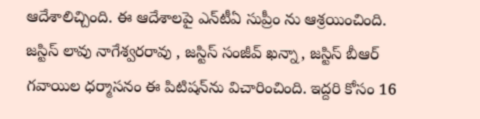ఆదేశాలిచ్చింది. ఈ ఆదేశాలపై ఎన్‌టీఏ సుప్రీం ను ఆశ్రయించింది. జస్టిస్‌ లావు నాగేశ్వరరావు , జస్టిస్‌ సంజీవ్‌ ఖన్నా, జస్టిస్‌ బీఆర్‌ గవాయిల ధర్మాసనం ఈ పిటిషన్‌ను విచారించింది. ఇద్దరి కోసం 16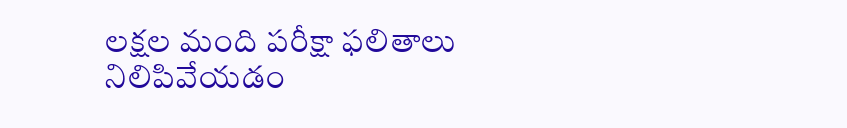లక్షల మంది పరీక్షా ఫలితాలు నిలిపివేయడం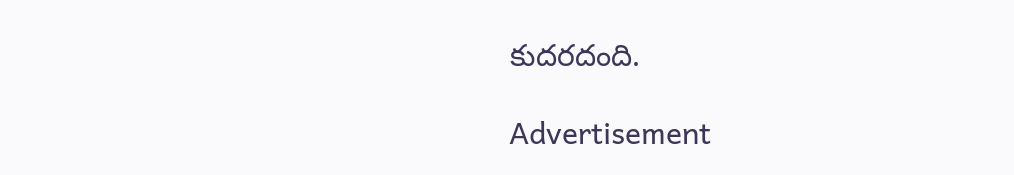కుదరదంది.

Advertisement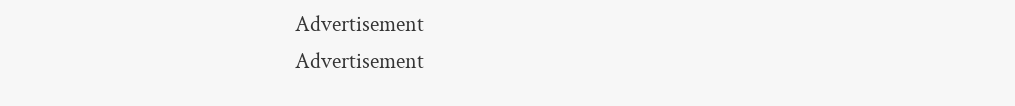Advertisement
Advertisement